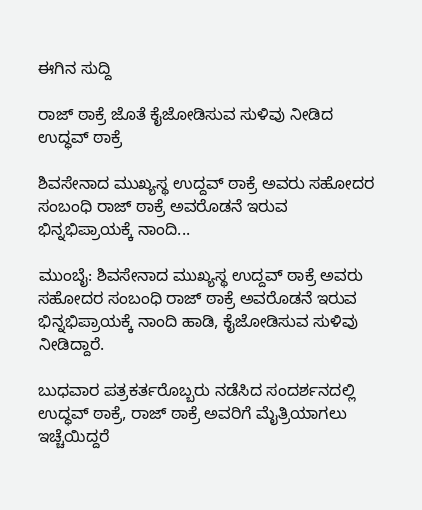ಈಗಿನ ಸುದ್ದಿ

ರಾಜ್ ಠಾಕ್ರೆ ಜೊತೆ ಕೈಜೋಡಿಸುವ ಸುಳಿವು ನೀಡಿದ ಉದ್ಧವ್ ಠಾಕ್ರೆ

ಶಿವಸೇನಾದ ಮುಖ್ಯಸ್ಥ ಉದ್ದವ್ ಠಾಕ್ರೆ ಅವರು ಸಹೋದರ ಸಂಬಂಧಿ ರಾಜ್ ಠಾಕ್ರೆ ಅವರೊಡನೆ ಇರುವ ಭಿನ್ನಭಿಪ್ರಾಯಕ್ಕೆ ನಾಂದಿ...

ಮುಂಬೈ: ಶಿವಸೇನಾದ ಮುಖ್ಯಸ್ಥ ಉದ್ದವ್ ಠಾಕ್ರೆ ಅವರು ಸಹೋದರ ಸಂಬಂಧಿ ರಾಜ್ ಠಾಕ್ರೆ ಅವರೊಡನೆ ಇರುವ ಭಿನ್ನಭಿಪ್ರಾಯಕ್ಕೆ ನಾಂದಿ ಹಾಡಿ, ಕೈಜೋಡಿಸುವ ಸುಳಿವು ನೀಡಿದ್ದಾರೆ.

ಬುಧವಾರ ಪತ್ರಕರ್ತರೊಬ್ಬರು ನಡೆಸಿದ ಸಂದರ್ಶನದಲ್ಲಿ ಉದ್ಧವ್ ಠಾಕ್ರೆ, ರಾಜ್ ಠಾಕ್ರೆ ಅವರಿಗೆ ಮೈತ್ರಿಯಾಗಲು ಇಚ್ಚೆಯಿದ್ದರೆ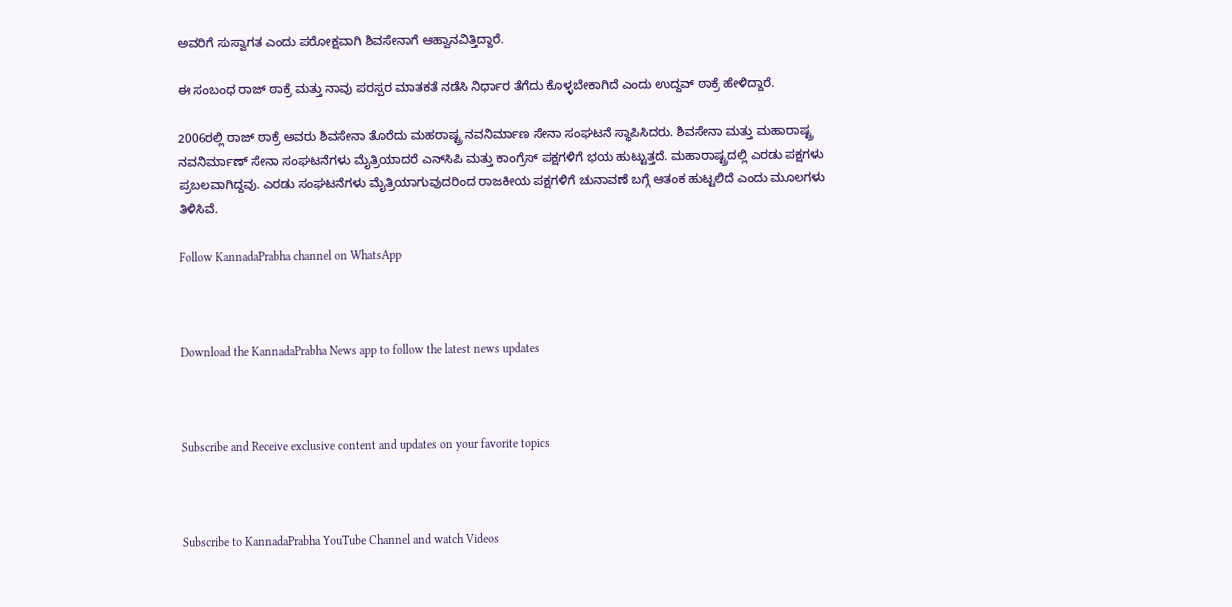ಅವರಿಗೆ ಸುಸ್ವಾಗತ ಎಂದು ಪರೋಕ್ಷವಾಗಿ ಶಿವಸೇನಾಗೆ ಆಹ್ವಾನವಿತ್ತಿದ್ದಾರೆ.

ಈ ಸಂಬಂಧ ರಾಜ್ ಠಾಕ್ರೆ ಮತ್ತು ನಾವು ಪರಸ್ಪರ ಮಾತಕತೆ ನಡೆಸಿ ನಿರ್ಧಾರ ತೆಗೆದು ಕೊಳ್ಳಬೇಕಾಗಿದೆ ಎಂದು ಉದ್ದವ್ ಠಾಕ್ರೆ ಹೇಳಿದ್ದಾರೆ.

2006ರಲ್ಲಿ ರಾಜ್ ಠಾಕ್ರೆ ಅವರು ಶಿವಸೇನಾ ತೊರೆದು ಮಹರಾಷ್ಟ್ರ ನವನಿರ್ಮಾಣ ಸೇನಾ ಸಂಘಟನೆ ಸ್ಥಾಪಿಸಿದರು. ಶಿವಸೇನಾ ಮತ್ತು ಮಹಾರಾಷ್ಟ್ರ ನವನಿರ್ಮಾಣ್ ಸೇನಾ ಸಂಘಟನೆಗಳು ಮೈತ್ರಿಯಾದರೆ ಎನ್‌ಸಿಪಿ ಮತ್ತು ಕಾಂಗ್ರೆಸ್ ಪಕ್ಷಗಳಿಗೆ ಭಯ ಹುಟ್ಟುತ್ತದೆ. ಮಹಾರಾಷ್ಟ್ರದಲ್ಲಿ ಎರಡು ಪಕ್ಷಗಳು ಪ್ರಬಲವಾಗಿದ್ದವು. ಎರಡು ಸಂಘಟನೆಗಳು ಮೈತ್ರಿಯಾಗುವುದರಿಂದ ರಾಜಕೀಯ ಪಕ್ಷಗಳಿಗೆ ಚುನಾವಣೆ ಬಗ್ಗೆ ಆತಂಕ ಹುಟ್ಟಲಿದೆ ಎಂದು ಮೂಲಗಳು ತಿಳಿಸಿವೆ.

Follow KannadaPrabha channel on WhatsApp



Download the KannadaPrabha News app to follow the latest news updates



Subscribe and Receive exclusive content and updates on your favorite topics



Subscribe to KannadaPrabha YouTube Channel and watch Videos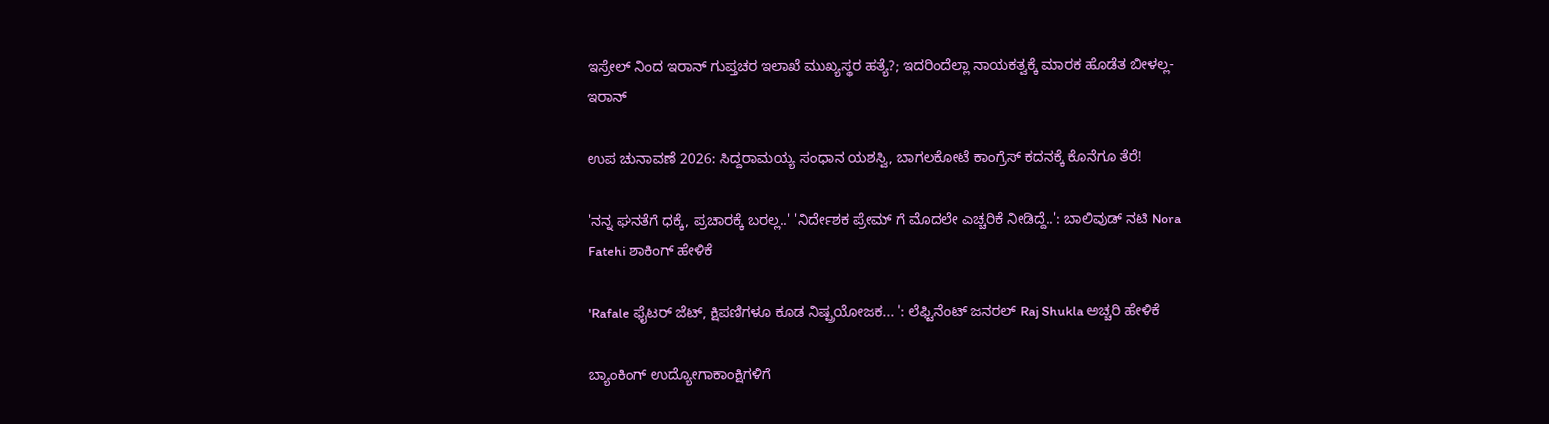ಇಸ್ರೇಲ್ ನಿಂದ ಇರಾನ್ ಗುಪ್ತಚರ ಇಲಾಖೆ ಮುಖ್ಯಸ್ಥರ ಹತ್ಯೆ?; ಇದರಿಂದೆಲ್ಲಾ ನಾಯಕತ್ವಕ್ಕೆ ಮಾರಕ ಹೊಡೆತ ಬೀಳಲ್ಲ- ಇರಾನ್

ಉಪ ಚುನಾವಣೆ 2026: ಸಿದ್ದರಾಮಯ್ಯ ಸಂಧಾನ ಯಶಸ್ವಿ, ಬಾಗಲಕೋಟೆ ಕಾಂಗ್ರೆಸ್ ಕದನಕ್ಕೆ ಕೊನೆಗೂ ತೆರೆ!

'ನನ್ನ ಘನತೆಗೆ ಧಕ್ಕೆ, ಪ್ರಚಾರಕ್ಕೆ ಬರಲ್ಲ..' 'ನಿರ್ದೇಶಕ ಪ್ರೇಮ್ ಗೆ ಮೊದಲೇ ಎಚ್ಚರಿಕೆ ನೀಡಿದ್ದೆ..': ಬಾಲಿವುಡ್ ನಟಿ Nora Fatehi ಶಾಕಿಂಗ್ ಹೇಳಿಕೆ

'Rafale ಫೈಟರ್ ಜೆಟ್, ಕ್ಷಿಪಣಿಗಳೂ ಕೂಡ ನಿಷ್ಪ್ರಯೋಜಕ... ': ಲೆಫ್ಟಿನೆಂಟ್ ಜನರಲ್ Raj Shukla ಅಚ್ಚರಿ ಹೇಳಿಕೆ

ಬ್ಯಾಂಕಿಂಗ್ ಉದ್ಯೋಗಾಕಾಂಕ್ಷಿಗಳಿಗೆ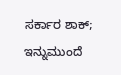ಸರ್ಕಾರ ಶಾಕ್; ಇನ್ನುಮುಂದೆ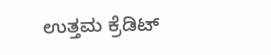ಉತ್ತಮ ಕ್ರೆಡಿಟ್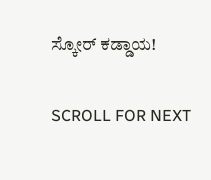ಸ್ಕೋರ್ ಕಡ್ಡಾಯ!

SCROLL FOR NEXT